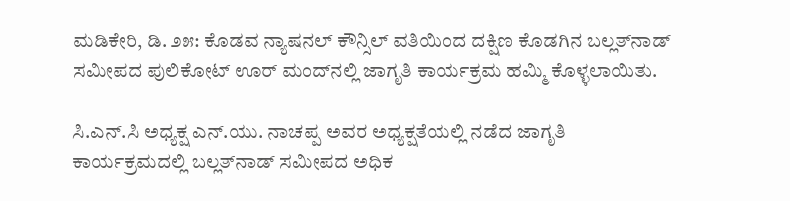ಮಡಿಕೇರಿ, ಡಿ. ೨೫: ಕೊಡವ ನ್ಯಾಷನಲ್ ಕೌನ್ಸಿಲ್ ವತಿಯಿಂದ ದಕ್ಷಿಣ ಕೊಡಗಿನ ಬಲ್ಲತ್‌ನಾಡ್ ಸಮೀಪದ ಪುಲಿಕೋಟ್ ಊರ್ ಮಂದ್‌ನಲ್ಲಿ ಜಾಗೃತಿ ಕಾರ್ಯಕ್ರಮ ಹಮ್ಮಿ ಕೊಳ್ಳಲಾಯಿತು.

ಸಿ.ಎನ್.ಸಿ ಅಧ್ಯಕ್ಷ ಎನ್.ಯು. ನಾಚಪ್ಪ ಅವರ ಅಧ್ಯಕ್ಷತೆಯಲ್ಲಿ ನಡೆದ ಜಾಗೃತಿ ಕಾರ್ಯಕ್ರಮದಲ್ಲಿ ಬಲ್ಲತ್‌ನಾಡ್ ಸಮೀಪದ ಅಧಿಕ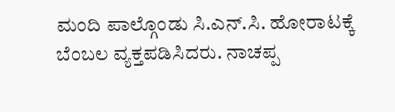ಮಂದಿ ಪಾಲ್ಗೊಂಡು ಸಿ.ಎನ್.ಸಿ. ಹೋರಾಟಕ್ಕೆ ಬೆಂಬಲ ವ್ಯಕ್ತಪಡಿಸಿದರು. ನಾಚಪ್ಪ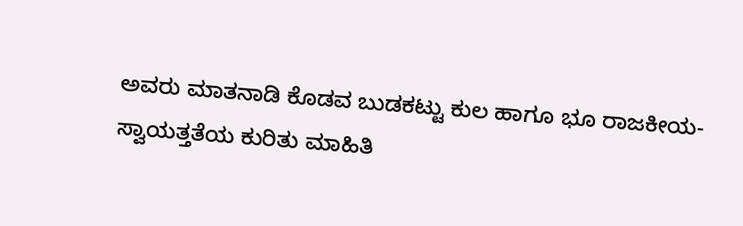ಅವರು ಮಾತನಾಡಿ ಕೊಡವ ಬುಡಕಟ್ಟು ಕುಲ ಹಾಗೂ ಭೂ ರಾಜಕೀಯ- ಸ್ವಾಯತ್ತತೆಯ ಕುರಿತು ಮಾಹಿತಿ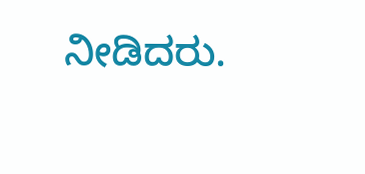ನೀಡಿದರು.